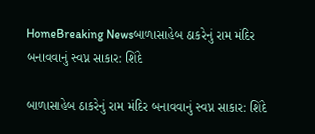HomeBreaking Newsબાળાસાહેબ ઠાકરેનું રામ મંદિર બનાવવાનું સ્વપ્ન સાકાર: શિંદે

બાળાસાહેબ ઠાકરેનું રામ મંદિર બનાવવાનું સ્વપ્ન સાકાર: શિંદે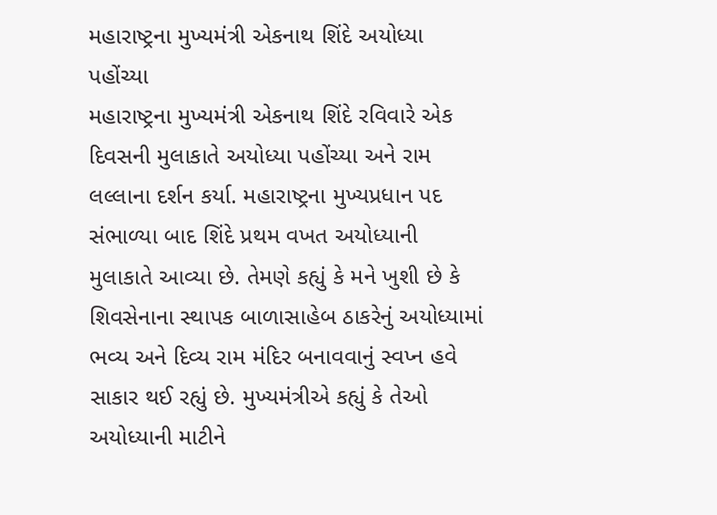મહારાષ્ટ્રના મુખ્યમંત્રી એકનાથ શિંદે અયોધ્યા પહોંચ્યા
મહારાષ્ટ્રના મુખ્યમંત્રી એકનાથ શિંદે રવિવારે એક દિવસની મુલાકાતે અયોધ્યા પહોંચ્યા અને રામ લલ્લાના દર્શન કર્યા. મહારાષ્ટ્રના મુખ્યપ્રધાન પદ સંભાળ્યા બાદ શિંદે પ્રથમ વખત અયોધ્યાની મુલાકાતે આવ્યા છે. તેમણે કહ્યું કે મને ખુશી છે કે શિવસેનાના સ્થાપક બાળાસાહેબ ઠાકરેનું અયોધ્યામાં ભવ્ય અને દિવ્ય રામ મંદિર બનાવવાનું સ્વપ્ન હવે સાકાર થઈ રહ્યું છે. મુખ્યમંત્રીએ કહ્યું કે તેઓ અયોધ્યાની માટીને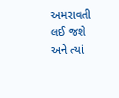અમરાવતી લઈ જશે અને ત્યાં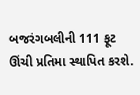બજરંગબલીની 111 ફૂટ ઊંચી પ્રતિમા સ્થાપિત કરશે.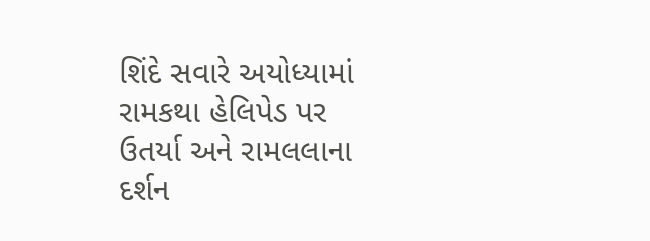શિંદે સવારે અયોધ્યામાં રામકથા હેલિપેડ પર ઉતર્યા અને રામલલાના દર્શન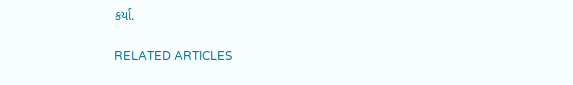કર્યા.

RELATED ARTICLES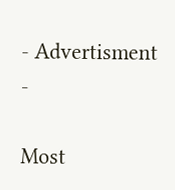- Advertisment -

Most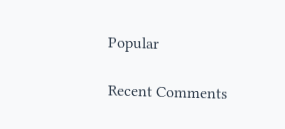Popular

Recent Comments